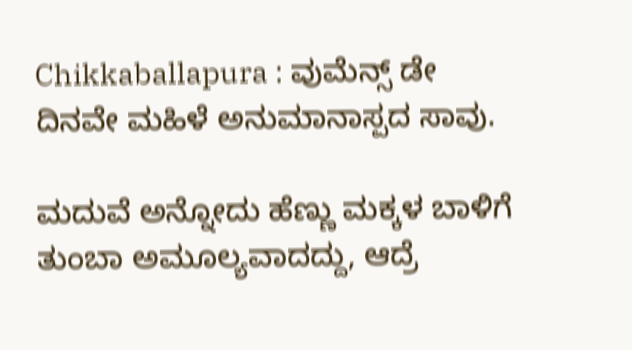Chikkaballapura : ವುಮೆನ್ಸ್ ಡೇ ದಿನವೇ ಮಹಿಳೆ ಅನುಮಾನಾಸ್ಪದ ಸಾವು.

ಮದುವೆ ಅನ್ನೋದು ಹೆಣ್ಣು ಮಕ್ಕಳ ಬಾಳಿಗೆ ತುಂಬಾ ಅಮೂಲ್ಯವಾದದ್ದು, ಆದ್ರೆ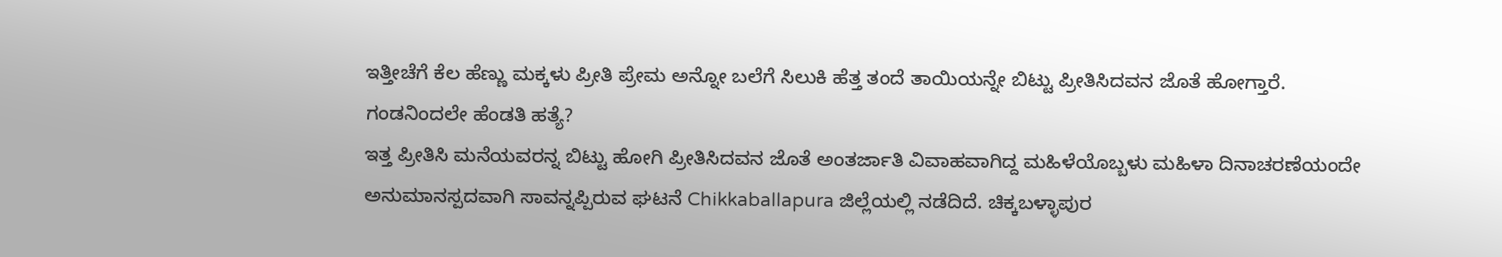ಇತ್ತೀಚೆಗೆ ಕೆಲ ಹೆಣ್ಣು ಮಕ್ಕಳು ಪ್ರೀತಿ ಪ್ರೇಮ ಅನ್ನೋ ಬಲೆಗೆ ಸಿಲುಕಿ ಹೆತ್ತ ತಂದೆ ತಾಯಿಯನ್ನೇ ಬಿಟ್ಟು ಪ್ರೀತಿಸಿದವನ ಜೊತೆ ಹೋಗ್ತಾರೆ.
ಗಂಡನಿಂದಲೇ ಹೆಂಡತಿ ಹತ್ಯೆ?
ಇತ್ತ ಪ್ರೀತಿಸಿ ಮನೆಯವರನ್ನ ಬಿಟ್ಟು ಹೋಗಿ ಪ್ರೀತಿಸಿದವನ ಜೊತೆ ಅಂತರ್ಜಾತಿ ವಿವಾಹವಾಗಿದ್ದ ಮಹಿಳೆಯೊಬ್ಬಳು ಮಹಿಳಾ ದಿನಾಚರಣೆಯಂದೇ ಅನುಮಾನಸ್ಪದವಾಗಿ ಸಾವನ್ನಪ್ಪಿರುವ ಘಟನೆ Chikkaballapura ಜಿಲ್ಲೆಯಲ್ಲಿ ನಡೆದಿದೆ. ಚಿಕ್ಕಬಳ್ಳಾಪುರ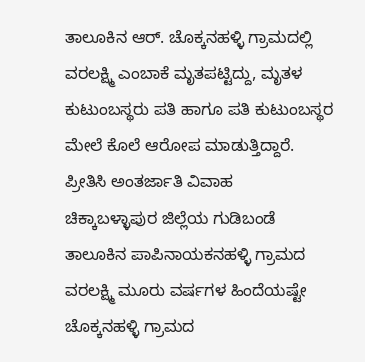ತಾಲೂಕಿನ ಆರ್. ಚೊಕ್ಕನಹಳ್ಳಿ ಗ್ರಾಮದಲ್ಲಿ ವರಲಕ್ಷ್ಮಿ ಎಂಬಾಕೆ ಮೃತಪಟ್ಟಿದ್ದು, ಮೃತಳ ಕುಟುಂಬಸ್ಥರು ಪತಿ ಹಾಗೂ ಪತಿ ಕುಟುಂಬಸ್ಥರ ಮೇಲೆ ಕೊಲೆ ಆರೋಪ ಮಾಡುತ್ತಿದ್ದಾರೆ.
ಪ್ರೀತಿಸಿ ಅಂತರ್ಜಾತಿ ವಿವಾಹ
ಚಿಕ್ಕಾಬಳ್ಳಾಪುರ ಜಿಲ್ಲೆಯ ಗುಡಿಬಂಡೆ ತಾಲೂಕಿನ ಪಾಪಿನಾಯಕನಹಳ್ಳಿ ಗ್ರಾಮದ ವರಲಕ್ಷ್ಮಿ ಮೂರು ವರ್ಷಗಳ ಹಿಂದೆಯಷ್ಟೇ ಚೊಕ್ಕನಹಳ್ಳಿ ಗ್ರಾಮದ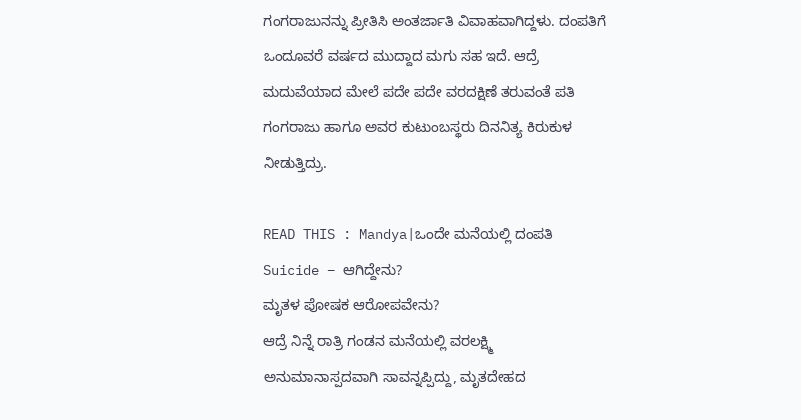ಗಂಗರಾಜುನನ್ನು ಪ್ರೀತಿಸಿ ಅಂತರ್ಜಾತಿ ವಿವಾಹವಾಗಿದ್ದಳು. ದಂಪತಿಗೆ ಒಂದೂವರೆ ವರ್ಷದ ಮುದ್ದಾದ ಮಗು ಸಹ ಇದೆ. ಆದ್ರೆ ಮದುವೆಯಾದ ಮೇಲೆ ಪದೇ ಪದೇ ವರದಕ್ಷಿಣೆ ತರುವಂತೆ ಪತಿ ಗಂಗರಾಜು ಹಾಗೂ ಅವರ ಕುಟುಂಬಸ್ಥರು ದಿನನಿತ್ಯ ಕಿರುಕುಳ ನೀಡುತ್ತಿದ್ರು.

READ THIS : Mandya|ಒಂದೇ ಮನೆಯಲ್ಲಿ ದಂಪತಿ Suicide – ಆಗಿದ್ದೇನು?
ಮೃತಳ ಪೋಷಕ ಆರೋಪವೇನು?
ಆದ್ರೆ ನಿನ್ನೆ ರಾತ್ರಿ ಗಂಡನ ಮನೆಯಲ್ಲಿ ವರಲಕ್ಷ್ಮಿ ಅನುಮಾನಾಸ್ಪದವಾಗಿ ಸಾವನ್ನಪ್ಪಿದ್ದು, ಮೃತದೇಹದ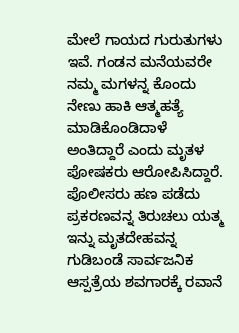ಮೇಲೆ ಗಾಯದ ಗುರುತುಗಳು ಇವೆ. ಗಂಡನ ಮನೆಯವರೇ ನಮ್ಮ ಮಗಳನ್ನ ಕೊಂದು ನೇಣು ಹಾಕಿ ಆತ್ಮಹತ್ಯೆ ಮಾಡಿಕೊಂಡಿದಾಳೆ ಅಂತಿದ್ದಾರೆ ಎಂದು ಮೃತಳ ಪೋಷಕರು ಆರೋಪಿಸಿದ್ದಾರೆ.
ಪೊಲೀಸರು ಹಣ ಪಡೆದು ಪ್ರಕರಣವನ್ನ ತಿರುಚಲು ಯತ್ಮ
ಇನ್ನು ಮೃತದೇಹವನ್ನ ಗುಡಿಬಂಡೆ ಸಾರ್ವಜನಿಕ ಆಸ್ಪತ್ರೆಯ ಶವಗಾರಕ್ಕೆ ರವಾನೆ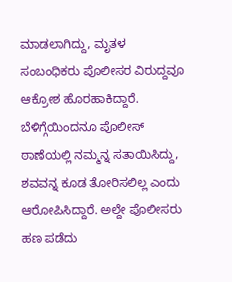ಮಾಡಲಾಗಿದ್ದು, ಮೃತಳ ಸಂಬಂಧಿಕರು ಪೊಲೀಸರ ವಿರುದ್ದವೂ ಆಕ್ರೋಶ ಹೊರಹಾಕಿದ್ದಾರೆ. ಬೆಳಿಗ್ಗೆಯಿಂದನೂ ಪೊಲೀಸ್ ಠಾಣೆಯಲ್ಲಿ ನಮ್ಮನ್ನ ಸತಾಯಿಸಿದ್ದು, ಶವವನ್ನ ಕೂಡ ತೋರಿಸಲಿಲ್ಲ ಎಂದು ಆರೋಪಿಸಿದ್ದಾರೆ. ಅಲ್ದೇ ಪೊಲೀಸರು ಹಣ ಪಡೆದು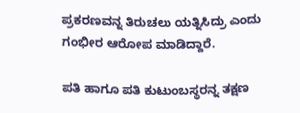ಪ್ರಕರಣವನ್ನ ತಿರುಚಲು ಯತ್ನಿಸಿದ್ರು ಎಂದು ಗಂಭೀರ ಆರೋಪ ಮಾಡಿದ್ದಾರೆ.

ಪತಿ ಹಾಗೂ ಪತಿ ಕುಟುಂಬಸ್ಥರನ್ನ ತಕ್ಷಣ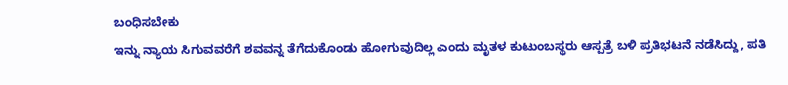ಬಂಧಿಸಬೇಕು
ಇನ್ನು ನ್ಯಾಯ ಸಿಗುವವರೆಗೆ ಶವವನ್ನ ತೆಗೆದುಕೊಂಡು ಹೋಗುವುದಿಲ್ಲ ಎಂದು ಮೃತಳ ಕುಟುಂಬಸ್ಥರು ಆಸ್ಪತ್ರೆ ಬಳಿ ಪ್ರತಿಭಟನೆ ನಡೆಸಿದ್ದು, ಪತಿ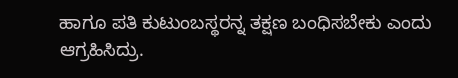ಹಾಗೂ ಪತಿ ಕುಟುಂಬಸ್ಥರನ್ನ ತಕ್ಷಣ ಬಂಧಿಸಬೇಕು ಎಂದು ಆಗ್ರಹಿಸಿದ್ರು.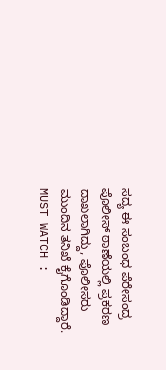ಸದ್ಯ ಈ ಸಂಬಂಧ ಪೆರೇಸಂದ್ರ ಪೊಲೀಸ್ ಠಾಣೆಯಲ್ಲಿ ಪ್ರಕರಣ ದಾಖಲಾಗಿದ್ದು, ಪೊಲೀಸರು ಮುಂದಿನ ತನಿಖೆ ಕೈಗೊಂಡಿದ್ದಾರೆ.
MUST WATCH :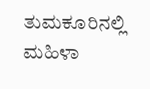ತುಮಕೂರಿನಲ್ಲಿ ಮಹಿಳಾ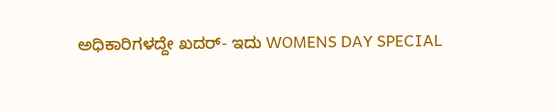ಅಧಿಕಾರಿಗಳದ್ದೇ ಖದರ್- ಇದು WOMENS DAY SPECIAL